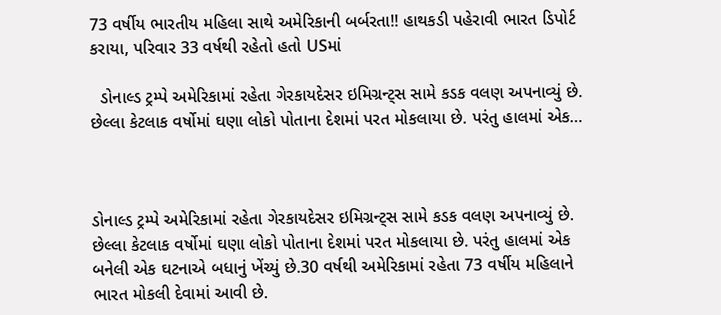73 વર્ષીય ભારતીય મહિલા સાથે અમેરિકાની બર્બરતા!! હાથકડી પહેરાવી ભારત ડિપોર્ટ કરાયા, પરિવાર 33 વર્ષથી રહેતો હતો USમાં

  ડોનાલ્ડ ટ્રમ્પે અમેરિકામાં રહેતા ગેરકાયદેસર ઇમિગ્રન્ટ્સ સામે કડક વલણ અપનાવ્યું છે. છેલ્લા કેટલાક વર્ષોમાં ઘણા લોકો પોતાના દેશમાં પરત મોકલાયા છે. પરંતુ હાલમાં એક…



ડોનાલ્ડ ટ્રમ્પે અમેરિકામાં રહેતા ગેરકાયદેસર ઇમિગ્રન્ટ્સ સામે કડક વલણ અપનાવ્યું છે. છેલ્લા કેટલાક વર્ષોમાં ઘણા લોકો પોતાના દેશમાં પરત મોકલાયા છે. પરંતુ હાલમાં એક બનેલી એક ઘટનાએ બધાનું ખેંચ્યું છે.30 વર્ષથી અમેરિકામાં રહેતા 73 વર્ષીય મહિલાને ભારત મોકલી દેવામાં આવી છે.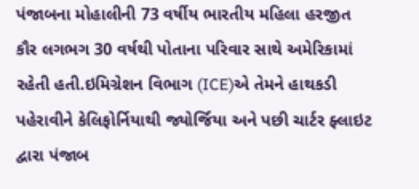પંજાબના મોહાલીની 73 વર્ષીય ભારતીય મહિલા હરજીત કૌર લગભગ 30 વર્ષથી પોતાના પરિવાર સાથે અમેરિકામાં રહેતી હતી.ઇમિગ્રેશન વિભાગ (ICE)એ તેમને હાથકડી પહેરાવીને કેલિફોર્નિયાથી જ્યોર્જિયા અને પછી ચાર્ટર ફ્લાઇટ દ્વારા પંજાબ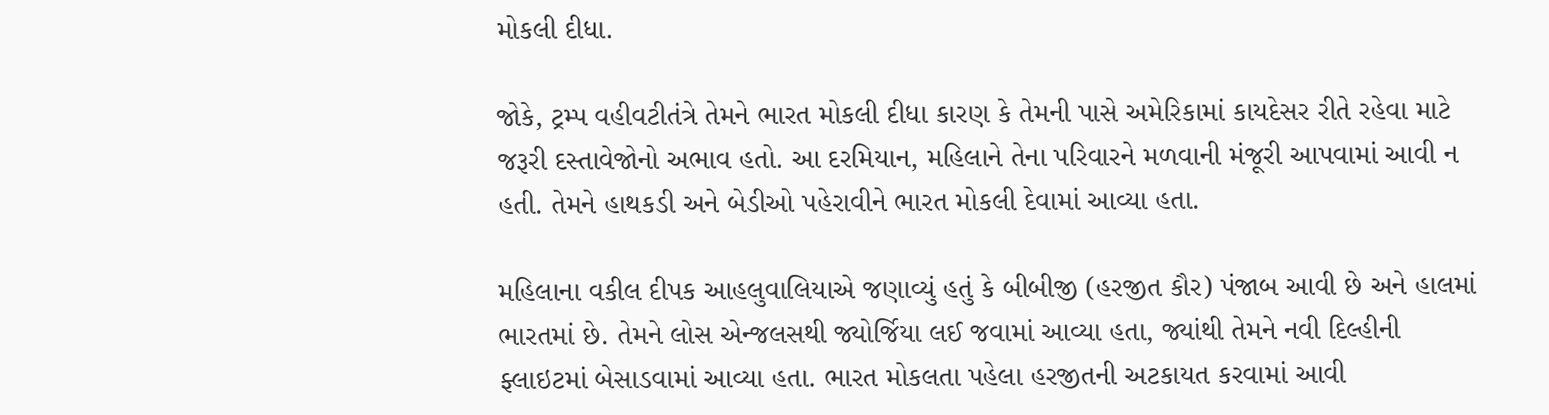મોકલી દીધા.

જોકે, ટ્રમ્પ વહીવટીતંત્રે તેમને ભારત મોકલી દીધા કારણ કે તેમની પાસે અમેરિકામાં કાયદેસર રીતે રહેવા માટે જરૂરી દસ્તાવેજોનો અભાવ હતો. આ દરમિયાન, મહિલાને તેના પરિવારને મળવાની મંજૂરી આપવામાં આવી ન હતી. તેમને હાથકડી અને બેડીઓ પહેરાવીને ભારત મોકલી દેવામાં આવ્યા હતા.

મહિલાના વકીલ દીપક આહલુવાલિયાએ જણાવ્યું હતું કે બીબીજી (હરજીત કૌર) પંજાબ આવી છે અને હાલમાં ભારતમાં છે. તેમને લોસ એન્જલસથી જ્યોર્જિયા લઈ જવામાં આવ્યા હતા, જ્યાંથી તેમને નવી દિલ્હીની ફ્લાઇટમાં બેસાડવામાં આવ્યા હતા. ભારત મોકલતા પહેલા હરજીતની અટકાયત કરવામાં આવી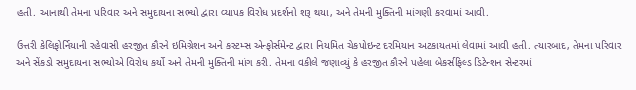હતી. આનાથી તેમના પરિવાર અને સમુદાયના સભ્યો દ્વારા વ્યાપક વિરોધ પ્રદર્શનો શરૂ થયા, અને તેમની મુક્તિની માંગણી કરવામાં આવી.

ઉત્તરી કેલિફોર્નિયાની રહેવાસી હરજીત કૌરને ઇમિગ્રેશન અને કસ્ટમ્સ એન્ફોર્સમેન્ટ દ્વારા નિયમિત ચેકપોઇન્ટ દરમિયાન અટકાયતમાં લેવામાં આવી હતી. ત્યારબાદ, તેમના પરિવાર અને સેંકડો સમુદાયના સભ્યોએ વિરોધ કર્યો અને તેમની મુક્તિની માંગ કરી. તેમના વકીલે જણાવ્યું કે હરજીત કૌરને પહેલા બેકર્સફિલ્ડ ડિટેન્શન સેન્ટરમાં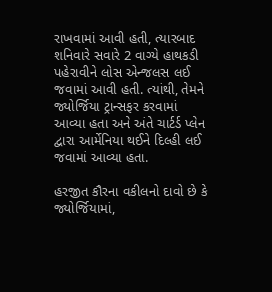રાખવામાં આવી હતી, ત્યારબાદ શનિવારે સવારે 2 વાગ્યે હાથકડી પહેરાવીને લોસ એન્જલસ લઈ જવામાં આવી હતી. ત્યાંથી, તેમને જ્યોર્જિયા ટ્રાન્સફર કરવામાં આવ્યા હતા અને અંતે ચાર્ટર્ડ પ્લેન દ્વારા આર્મેનિયા થઈને દિલ્હી લઈ જવામાં આવ્યા હતા.

હરજીત કૌરના વકીલનો દાવો છે કે જ્યોર્જિયામાં,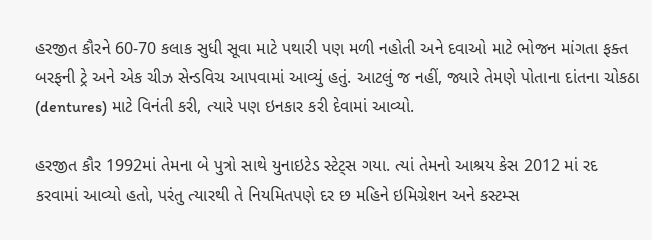હરજીત કૌરને 60-70 કલાક સુધી સૂવા માટે પથારી પણ મળી નહોતી અને દવાઓ માટે ભોજન માંગતા ફક્ત બરફની ટ્રે અને એક ચીઝ સેન્ડવિચ આપવામાં આવ્યું હતું. આટલું જ નહીં, જ્યારે તેમણે પોતાના દાંતના ચોકઠા (dentures) માટે વિનંતી કરી, ત્યારે પણ ઇનકાર કરી દેવામાં આવ્યો.

હરજીત કૌર 1992માં તેમના બે પુત્રો સાથે યુનાઇટેડ સ્ટેટ્સ ગયા. ત્યાં તેમનો આશ્રય કેસ 2012 માં રદ કરવામાં આવ્યો હતો, પરંતુ ત્યારથી તે નિયમિતપણે દર છ મહિને ઇમિગ્રેશન અને કસ્ટમ્સ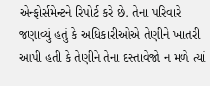એન્ફોર્સમેન્ટને રિપોર્ટ કરે છે. તેના પરિવારે જણાવ્યું હતું કે અધિકારીઓએ તેણીને ખાતરી આપી હતી કે તેણીને તેના દસ્તાવેજો ન મળે ત્યાં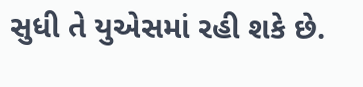સુધી તે યુએસમાં રહી શકે છે.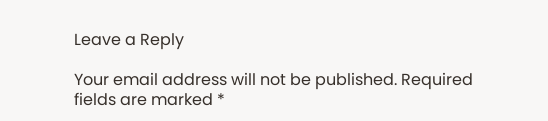Leave a Reply

Your email address will not be published. Required fields are marked *